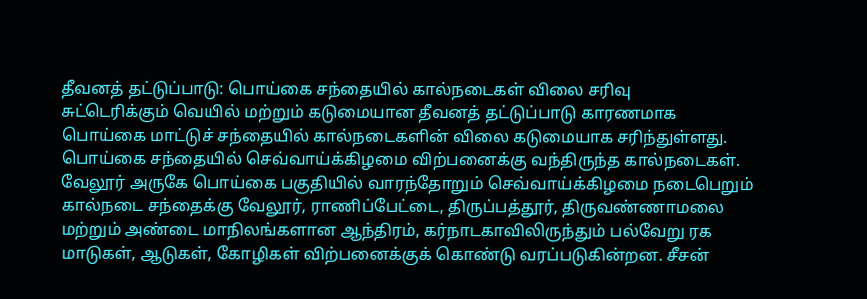தீவனத் தட்டுப்பாடு: பொய்கை சந்தையில் கால்நடைகள் விலை சரிவு
சுட்டெரிக்கும் வெயில் மற்றும் கடுமையான தீவனத் தட்டுப்பாடு காரணமாக பொய்கை மாட்டுச் சந்தையில் கால்நடைகளின் விலை கடுமையாக சரிந்துள்ளது.
பொய்கை சந்தையில் செவ்வாய்க்கிழமை விற்பனைக்கு வந்திருந்த கால்நடைகள்.
வேலூர் அருகே பொய்கை பகுதியில் வாரந்தோறும் செவ்வாய்க்கிழமை நடைபெறும் கால்நடை சந்தைக்கு வேலூர், ராணிப்பேட்டை, திருப்பத்தூர், திருவண்ணாமலை மற்றும் அண்டை மாநிலங்களான ஆந்திரம், கர்நாடகாவிலிருந்தும் பல்வேறு ரக மாடுகள், ஆடுகள், கோழிகள் விற்பனைக்குக் கொண்டு வரப்படுகின்றன. சீசன்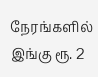நேரங்களில் இங்கு ரூ. 2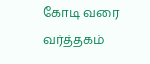கோடி வரை வர்த்தகம்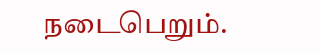நடைபெறும்.